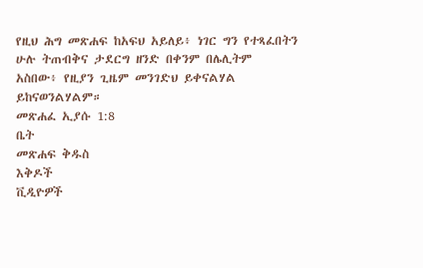የዚህ ሕግ መጽሐፍ ከአፍህ አይለይ፥ ነገር ግን የተጻፈበትን ሁሉ ትጠብቅና ታደርግ ዘንድ በቀንም በሌሊትም አስበው፥ የዚያን ጊዜም መንገድህ ይቀናልሃል ይከናወንልሃልም።
መጽሐፈ ኢያሱ 1:8
ቤት
መጽሐፍ ቅዱስ
እቅዶች
ቪዲዮዎች